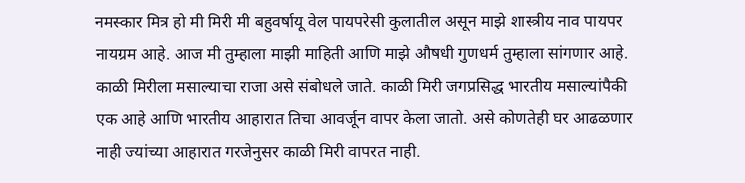नमस्कार मित्र हो मी मिरी मी बहुवर्षायू वेल पायपरेसी कुलातील असून माझे शास्त्रीय नाव पायपर नायग्रम आहे. आज मी तुम्हाला माझी माहिती आणि माझे औषधी गुणधर्म तुम्हाला सांगणार आहे.
काळी मिरीला मसाल्याचा राजा असे संबोधले जाते. काळी मिरी जगप्रसिद्ध भारतीय मसाल्यांपैकी एक आहे आणि भारतीय आहारात तिचा आवर्जून वापर केला जातो. असे कोणतेही घर आढळणार नाही ज्यांच्या आहारात गरजेनुसर काळी मिरी वापरत नाही.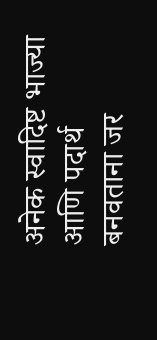अनेक स्वादिष्ट भाज्या आणि पदार्थ बनवताना जर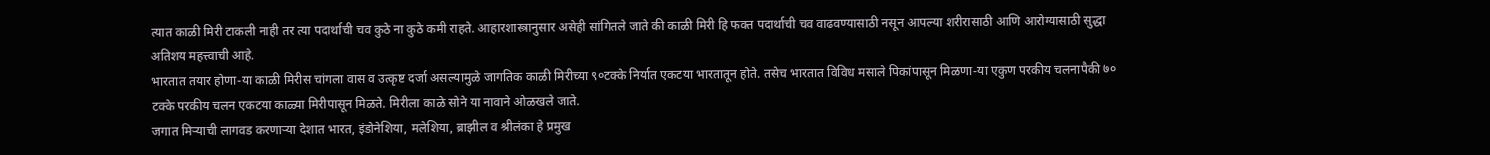त्यात काळी मिरी टाकली नाही तर त्या पदार्थाची चव कुठे ना कुठे कमी राहते. आहारशास्त्रानुसार असेही सांगितले जाते की काळी मिरी हि फक्त पदार्थाची चव वाढवण्यासाठी नसून आपल्या शरीरासाठी आणि आरोग्यासाठी सुद्धा अतिशय महत्त्वाची आहे.
भारतात तयार होणा-या काळी मिरीस चांगला वास व उत्कृष्ट दर्जा असल्यामुळे जागतिक काळी मिरीच्या ९०टक्के निर्यात एकटया भारतातून होते. तसेच भारतात विविध मसाले पिकांपासून मिळणा-या एकुण परकीय चलनापैकी ७० टक्के परकीय चलन एकटया काळ्या मिरीपासून मिळते. मिरीला काळे सोने या नावाने ओळखले जाते.
जगात मिऱ्याची लागवड करणाऱ्या देशात भारत, इंडोनेशिया, मलेशिया, ब्राझील व श्रीलंका हे प्रमुख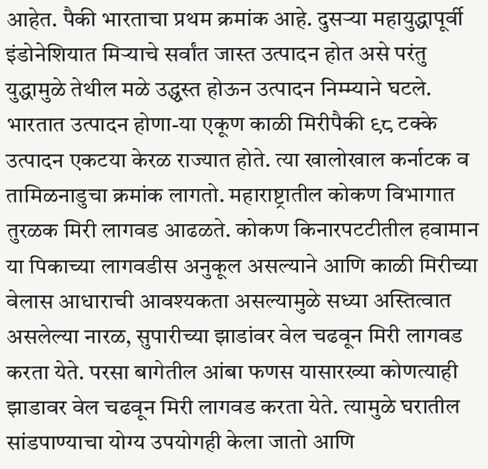आहेत. पैकी भारताचा प्रथम क्रमांक आहे. दुसऱ्या महायुद्धापूर्वी इंडोनेशियात मिऱ्याचे सर्वांत जास्त उत्पादन होत असे परंतु युद्धामुळे तेथील मळे उद्ध्वस्त होऊन उत्पादन निम्म्याने घटले.
भारतात उत्पादन होणा-या एकूण काळी मिरीपैकी ९८ टक्के उत्पादन एकटया केरळ राज्यात होते. त्या खालोखाल कर्नाटक व तामिळनाडुचा क्रमांक लागतो. महाराष्ट्रातील कोकण विभागात तुरळक मिरी लागवड आढळते. कोकण किनारपटटीतील हवामान या पिकाच्या लागवडीस अनुकूल असल्याने आणि काळी मिरीच्या वेलास आधाराची आवश्यकता असल्यामुळे सध्या अस्तित्वात असलेल्या नारळ, सुपारीच्या झाडांवर वेल चढवून मिरी लागवड करता येते. परसा बागेतील आंबा फणस यासारख्या कोणत्याही झाडावर वेल चढवून मिरी लागवड करता येते. त्यामुळे घरातील सांडपाण्याचा योग्य उपयोगही केला जातो आणि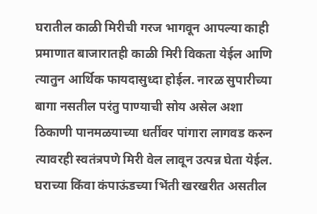घरातील काळी मिरीची गरज भागवून आपल्या काही प्रमाणात बाजारातही काळी मिरी विकता येईल आणि त्यातुन आर्थिक फायदासुध्दा होईल. नारळ सुपारीच्या बागा नसतील परंतु पाण्याची सोय असेल अशा ठिकाणी पानमळयाच्या धर्तीवर पांगारा लागवड करुन त्यावरही स्वतंत्रपणे मिरी वेल लावून उत्पन्न घेता येईल.
घराच्या किंवा कंपाऊंडच्या भिंती खरखरीत असतील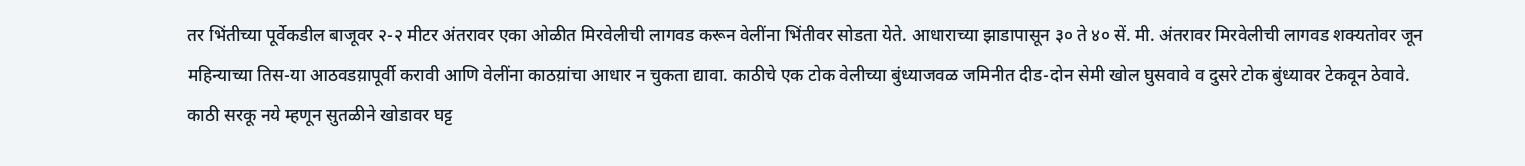तर भिंतीच्या पूर्वेकडील बाजूवर २-२ मीटर अंतरावर एका ओळीत मिरवेलीची लागवड करून वेलींना भिंतीवर सोडता येते. आधाराच्या झाडापासून ३० ते ४० सें. मी. अंतरावर मिरवेलीची लागवड शक्यतोवर जून महिन्याच्या तिस-या आठवडय़ापूर्वी करावी आणि वेलींना काठय़ांचा आधार न चुकता द्यावा. काठीचे एक टोक वेलीच्या बुंध्याजवळ जमिनीत दीड-दोन सेमी खोल घुसवावे व दुसरे टोक बुंध्यावर टेकवून ठेवावे. काठी सरकू नये म्हणून सुतळीने खोडावर घट्ट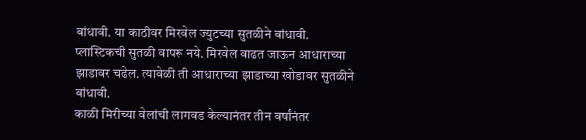बांधावी. या काठीवर मिरवेल ज्युटच्या सुतळीने बांधावी. प्लास्टिकची सुतळी वापरू नये. मिरवेल वाढत जाऊन आधाराच्या झाडावर चढेल. त्यावेळी ती आधाराच्या झाडाच्या खोडावर सुतळीने बांधावी.
काळी मिरीच्या वेलांची लागवड केल्यानंतर तीन वर्षांनंतर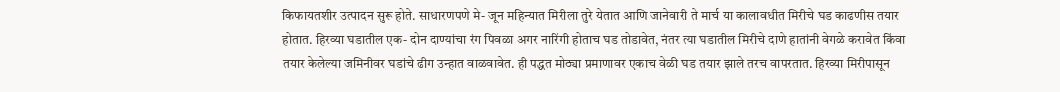किफायतशीर उत्पादन सुरू होते. साधारणपणे मे- जून महिन्यात मिरीला तुरे येतात आणि जानेवारी ते मार्च या कालावधीत मिरीचे घड काढणीस तयार होतात. हिरव्या घडातील एक- दोन दाण्यांचा रंग पिवळा अगर नारिंगी होताच घड तोडावेत, नंतर त्या घडातील मिरीचे दाणे हातांनी वेगळे करावेत किंवा तयार केलेल्या जमिनीवर घडांचे ढीग उन्हात वाळवावेत. ही पद्धत मोठ्या प्रमाणावर एकाच वेळी घड तयार झाले तरच वापरतात. हिरव्या मिरीपासून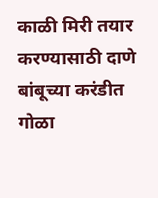काळी मिरी तयार करण्यासाठी दाणे बांबूच्या करंडीत गोळा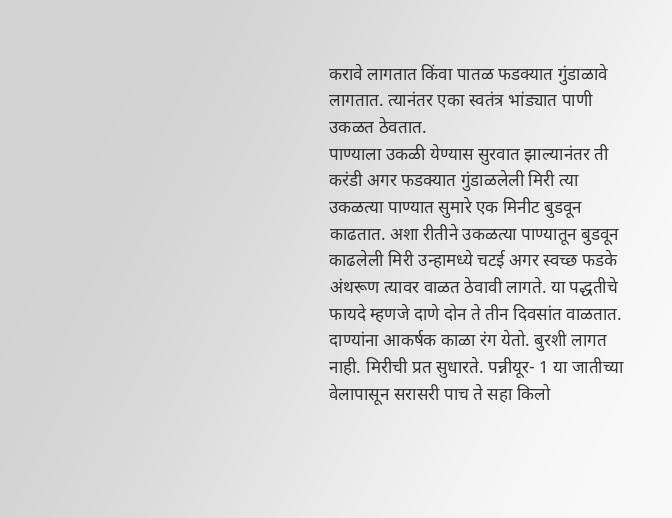करावे लागतात किंवा पातळ फडक्यात गुंडाळावे लागतात. त्यानंतर एका स्वतंत्र भांड्यात पाणी उकळत ठेवतात.
पाण्याला उकळी येण्यास सुरवात झाल्यानंतर ती करंडी अगर फडक्यात गुंडाळलेली मिरी त्या उकळत्या पाण्यात सुमारे एक मिनीट बुडवून काढतात. अशा रीतीने उकळत्या पाण्यातून बुडवून काढलेली मिरी उन्हामध्ये चटई अगर स्वच्छ फडके अंथरूण त्यावर वाळत ठेवावी लागते. या पद्धतीचे फायदे म्हणजे दाणे दोन ते तीन दिवसांत वाळतात. दाण्यांना आकर्षक काळा रंग येतो. बुरशी लागत नाही. मिरीची प्रत सुधारते. पन्नीयूर- 1 या जातीच्या वेलापासून सरासरी पाच ते सहा किलो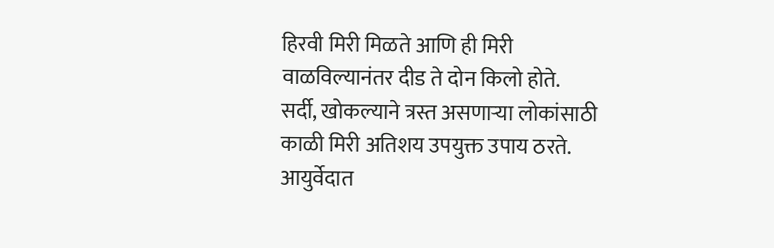हिरवी मिरी मिळते आणि ही मिरी वाळविल्यानंतर दीड ते दोन किलो होते.
सर्दी, खोकल्याने त्रस्त असणाऱ्या लोकांसाठी काळी मिरी अतिशय उपयुक्त उपाय ठरते. आयुर्वेदात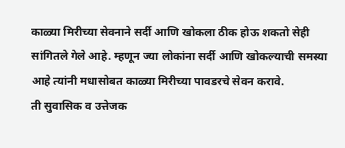काळ्या मिरीच्या सेवनाने सर्दी आणि खोकला ठीक होऊ शकतो सेही सांगितले गेले आहे. म्हणून ज्या लोकांना सर्दी आणि खोकल्याची समस्या आहे त्यांनी मधासोबत काळ्या मिरीच्या पावडरचे सेवन करावे.
ती सुवासिक व उत्तेजक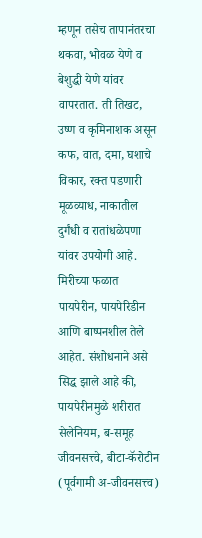म्हणून तसेच तापानंतरचा थकवा, भोवळ येणे व बेशुद्धी येणे यांवर वापरतात. ती तिखट, उष्ण व कृमिनाशक असून कफ, वात, दमा, घशाचे विकार, रक्त पडणारी मूळव्याध, नाकातील दुर्गंधी व रातांधळेपणा यांवर उपयोगी आहे.
मिरीच्या फळात पायपेरीन, पायपेरिडीन आणि बाष्पनशील तेले आहेत. संशोधनाने असे सिद्ध झाले आहे की, पायपेरीनमुळे शरीरात सेलेनियम, ब-समूह जीवनसत्त्वे, बीटा-कॅरोटीन (पूर्वगामी अ-जीवनसत्त्व)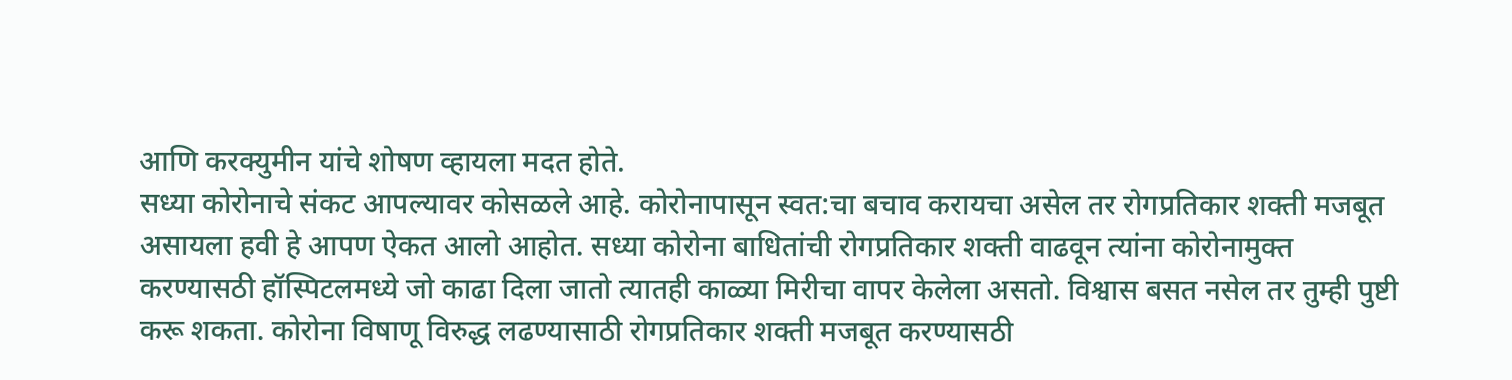आणि करक्युमीन यांचे शोषण व्हायला मदत होते.
सध्या कोरोनाचे संकट आपल्यावर कोसळले आहे. कोरोनापासून स्वत:चा बचाव करायचा असेल तर रोगप्रतिकार शक्ती मजबूत असायला हवी हे आपण ऐकत आलो आहोत. सध्या कोरोना बाधितांची रोगप्रतिकार शक्ती वाढवून त्यांना कोरोनामुक्त करण्यासठी हॉस्पिटलमध्ये जो काढा दिला जातो त्यातही काळ्या मिरीचा वापर केलेला असतो. विश्वास बसत नसेल तर तुम्ही पुष्टी करू शकता. कोरोना विषाणू विरुद्ध लढण्यासाठी रोगप्रतिकार शक्ती मजबूत करण्यासठी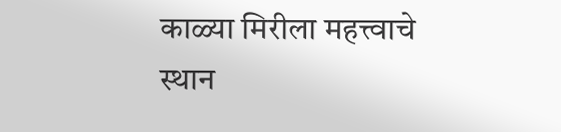काळ्या मिरीला महत्त्वाचे स्थान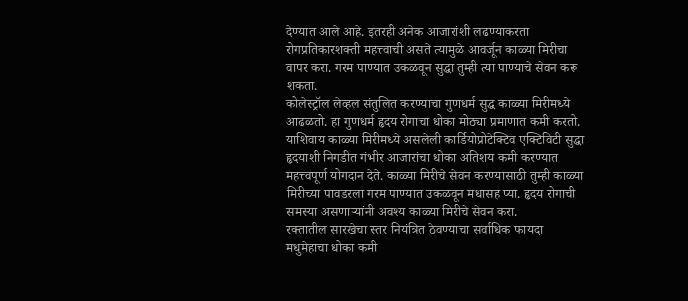देण्यात आले आहे. इतरही अनेक आजारांशी लढण्याकरता रोगप्रतिकारशक्ती महत्त्वाची असते त्यामुळे आवर्जून काळ्या मिरीचा वापर करा. गरम पाण्यात उकळवून सुद्धा तुम्ही त्या पाण्याचे सेवन करू शकता.
कोलेस्ट्रॉल लेव्हल संतुलित करण्याचा गुणधर्म सुद्ध काळ्या मिरीमध्ये आढळतो. हा गुणधर्म हृदय रोगाचा धोका मोठ्या प्रमाणात कमी करतो. याशिवाय काळ्या मिरीमध्ये असलेली कार्डियोप्रोटेक्टिव एक्टिविटी सुद्धा हृदयाशी निगडीत गंभीर आजारांचा धोका अतिशय कमी करण्यात महत्त्वपूर्ण योगदान देते. काळ्या मिरीचे सेवन करण्यासाठी तुम्ही काळ्या मिरीच्या पावडरला गरम पाण्यात उकळवून मधासह प्या. हृदय रोगाची समस्या असणाऱ्यांनी अवश्य काळ्या मिरीचे सेवन करा.
रक्तातील सारखेचा स्तर नियंत्रित ठेवण्याचा सर्वाधिक फायदा मधुमेहाचा धोका कमी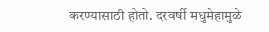करण्यासाठी होतो. दरवर्षी मधुमेहामुळे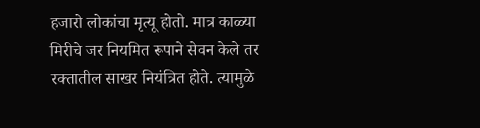हजारो लोकांचा मृत्यू होतो. मात्र काळ्या मिरीचे जर नियमित रूपाने सेवन केले तर रक्तातील साखर नियंत्रित होते. त्यामुळे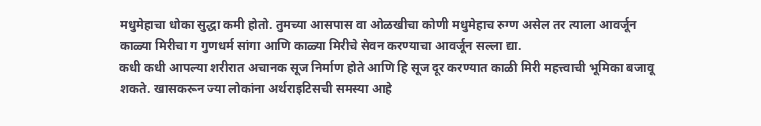मधुमेहाचा धोका सुद्धा कमी होतो. तुमच्या आसपास वा ओळखीचा कोणी मधुमेहाच रुग्ण असेल तर त्याला आवर्जून काळ्या मिरीचा ग गुणधर्म सांगा आणि काळ्या मिरीचे सेवन करण्याचा आवर्जून सल्ला द्या.
कधी कधी आपल्या शरीरात अचानक सूज निर्माण होते आणि हि सूज दूर करण्यात काळी मिरी महत्त्वाची भूमिका बजावू शकते. खासकरून ज्या लोकांना अर्थराइटिसची समस्या आहे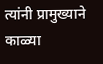त्यांनी प्रामुख्याने काळ्या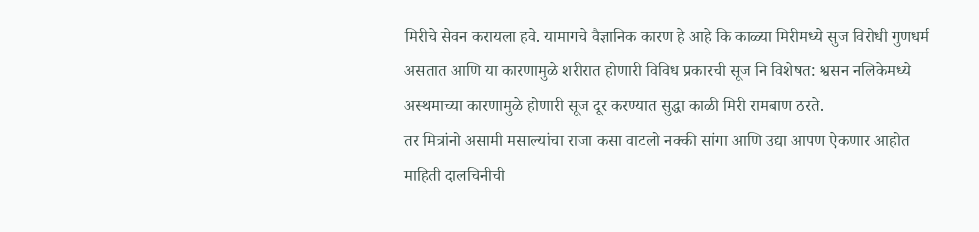मिरीचे सेवन करायला हवे. यामागचे वैज्ञानिक कारण हे आहे कि काळ्या मिरीमध्ये सुज विरोधी गुणधर्म असतात आणि या कारणामुळे शरीरात होणारी विविध प्रकारची सूज नि विशेषत: श्वसन नलिकेमध्ये अस्थमाच्या कारणामुळे होणारी सूज दूर करण्यात सुद्धा काळी मिरी रामबाण ठरते.
तर मित्रांनो असामी मसाल्यांचा राजा कसा वाटलो नक्की सांगा आणि उद्या आपण ऐकणार आहोत माहिती दालचिनीची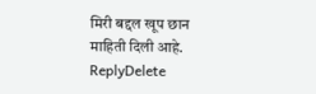मिरी बद्दल खूप छान माहिती दिली आहे.
ReplyDelete